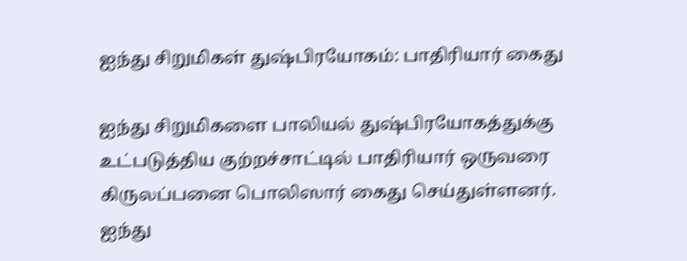ஐந்து சிறுமிகள் துஷ்பிரயோகம்: பாதிரியார் கைது

ஐந்து சிறுமிகளை பாலியல் துஷ்பிரயோகத்துக்கு உட்படுத்திய குற்றச்சாட்டில் பாதிரியார் ஒருவரை கிருலப்பனை பொலிஸார் கைது செய்துள்ளனர்.
ஐந்து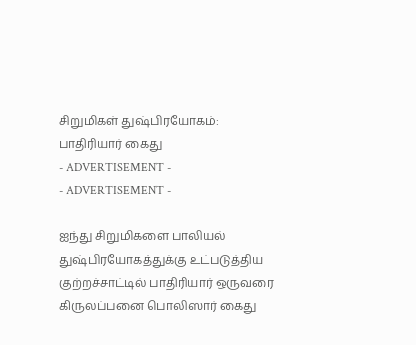சிறுமிகள் துஷ்பிரயோகம்: பாதிரியார் கைது
- ADVERTISEMENT -
- ADVERTISEMENT -

ஐந்து சிறுமிகளை பாலியல் துஷ்பிரயோகத்துக்கு உட்படுத்திய குற்றச்சாட்டில் பாதிரியார் ஒருவரை கிருலப்பனை பொலிஸார் கைது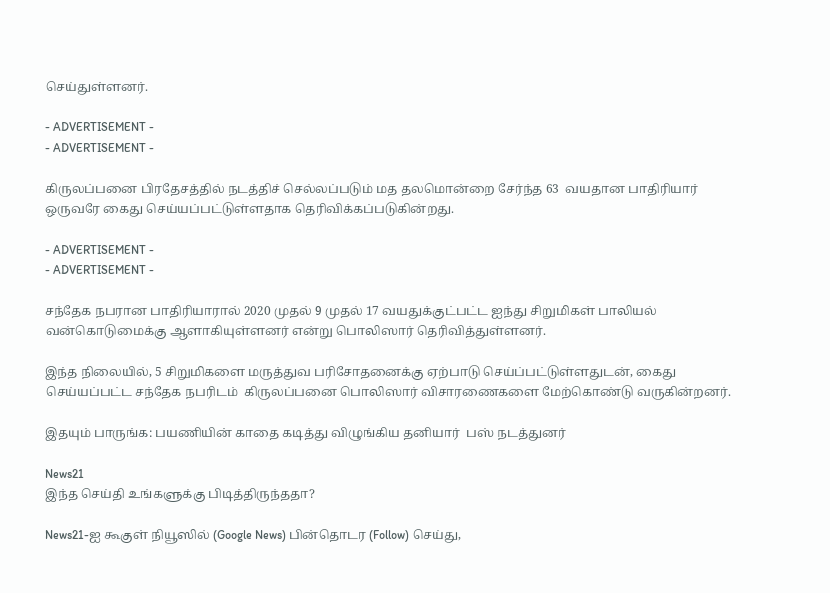செய்துள்ளனர்.

- ADVERTISEMENT -
- ADVERTISEMENT -

கிருலப்பனை பிரதேசத்தில் நடத்திச் செல்லப்படும் மத தலமொன்றை சேர்ந்த 63  வயதான பாதிரியார் ஒருவரே கைது செய்யப்பட்டுள்ளதாக தெரிவிக்கப்படுகின்றது.

- ADVERTISEMENT -
- ADVERTISEMENT -

சந்தேக நபரான பாதிரியாரால் 2020 முதல் 9 முதல் 17 வயதுக்குட்பட்ட ஐந்து சிறுமிகள் பாலியல் வன்கொடுமைக்கு ஆளாகியுள்ளனர் என்று பொலிஸார் தெரிவித்துள்ளனர்.

இந்த நிலையில், 5 சிறுமிகளை மருத்துவ பரிசோதனைக்கு ஏற்பாடு செய்ப்பட்டுள்ளதுடன், கைது செய்யப்பட்ட சந்தேக நபரிடம்  கிருலப்பனை பொலிஸார் விசாரணைகளை மேற்கொண்டு வருகின்றனர்.

இதயும் பாருங்க: பயணியின் காதை கடித்து விழுங்கிய தனியார்  பஸ் நடத்துனர்

News21
இந்த செய்தி உங்களுக்கு பிடித்திருந்ததா?

News21-ஐ கூகுள் நியூஸில் (Google News) பின்தொடர (Follow) செய்து,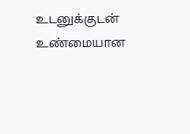உடனுக்குடன் உண்மையான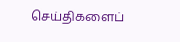செய்திகளைப்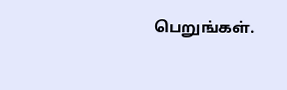பெறுங்கள்.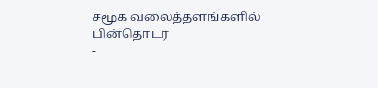சமூக வலைத்தளங்களில் பின்தொடர
-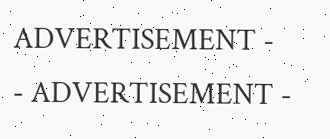ADVERTISEMENT -
- ADVERTISEMENT -